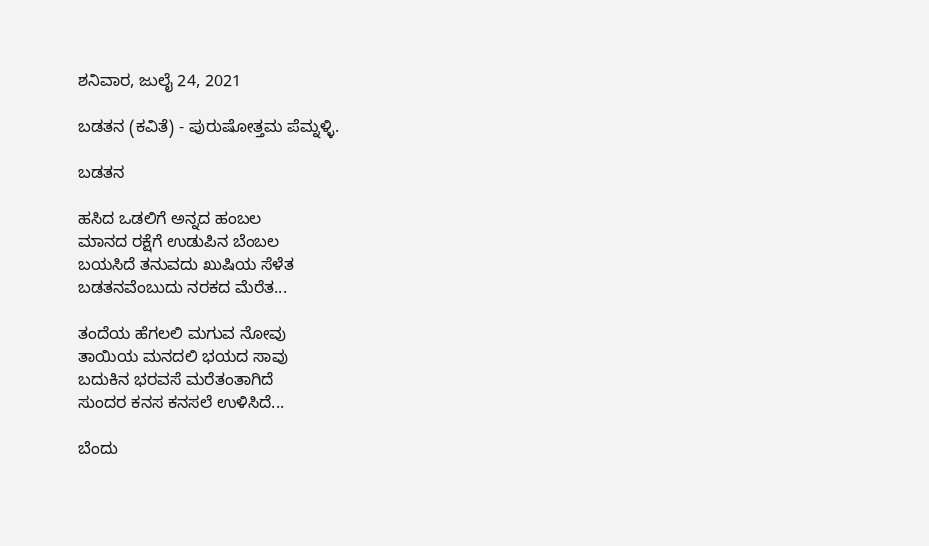ಶನಿವಾರ, ಜುಲೈ 24, 2021

ಬಡತನ (ಕವಿತೆ) - ಪುರುಷೋತ್ತಮ ಪೆಮ್ನಳ್ಳಿ.

ಬಡತನ

ಹಸಿದ ಒಡಲಿಗೆ ಅನ್ನದ ಹಂಬಲ
ಮಾನದ ರಕ್ಷೆಗೆ ಉಡುಪಿನ ಬೆಂಬಲ
ಬಯಸಿದೆ ತನುವದು ಖುಷಿಯ ಸೆಳೆತ
ಬಡತನವೆಂಬುದು ನರಕದ ಮೆರೆತ...

ತಂದೆಯ ಹೆಗಲಲಿ ಮಗುವ ನೋವು
ತಾಯಿಯ ಮನದಲಿ ಭಯದ ಸಾವು
ಬದುಕಿನ ಭರವಸೆ ಮರೆತಂತಾಗಿದೆ
ಸುಂದರ ಕನಸ ಕನಸಲೆ ಉಳಿಸಿದೆ...

ಬೆಂದು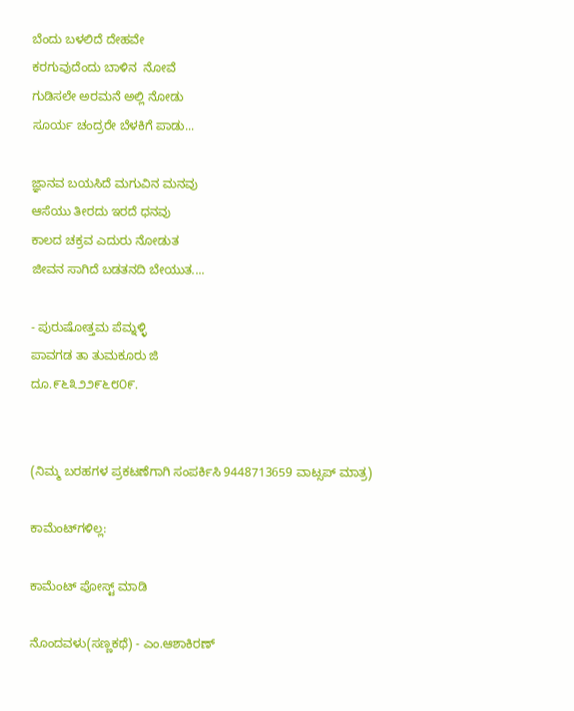ಬೆಂದು ಬಳಲಿದೆ ದೇಹವೇ
ಕರಗುವುದೆಂದು ಬಾಳಿನ  ನೋವೆ
ಗುಡಿಸಲೇ ಅರಮನೆ ಅಲ್ಲಿ ನೋಡು
ಸೂರ್ಯ ಚಂದ್ರರೇ ಬೆಳಕಿಗೆ ಪಾಡು...

ಜ್ಞಾನವ ಬಯಸಿದೆ ಮಗುವಿನ ಮನವು
ಆಸೆಯು ತೀರದು ಇರದೆ ಧನವು
ಕಾಲದ ಚಕ್ರವ ಎದುರು ನೋಡುತ
ಜೀವನ ಸಾಗಿದೆ ಬಡತನದಿ ಬೇಯುತ....

- ಪುರುಷೋತ್ತಮ ಪೆಮ್ನಳ್ಳಿ
ಪಾವಗಡ ತಾ ತುಮಕೂರು ಜಿ
ದೂ.೯೬೩೨೨೯೬೮೦೯.


(ನಿಮ್ಮ ಬರಹಗಳ ಪ್ರಕಟಣೆಗಾಗಿ ಸಂಪರ್ಕಿಸಿ 9448713659 ವಾಟ್ಸಪ್ ಮಾತ್ರ)

ಕಾಮೆಂಟ್‌ಗಳಿಲ್ಲ:

ಕಾಮೆಂಟ್‌‌ ಪೋಸ್ಟ್‌ ಮಾಡಿ

ನೊಂದವಳು(ಸಣ್ಣಕಥೆ) - ಎಂ.ಆಶಾಕಿರಣ್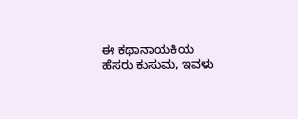ಈ ಕಥಾನಾಯಕಿಯ ಹೆಸರು ಕುಸುಮ, ಇವಳು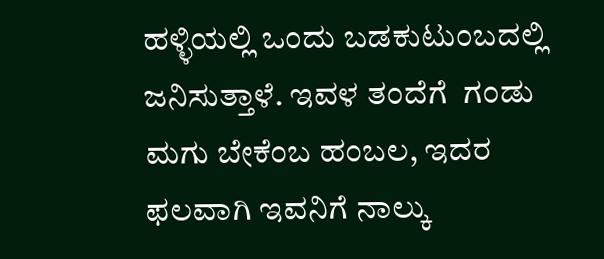ಹಳ್ಳಿಯಲ್ಲಿ ಒಂದು ಬಡಕುಟುಂಬದಲ್ಲಿ ಜನಿಸುತ್ತಾಳೆ. ಇವಳ ತಂದೆಗೆ  ಗಂಡು ಮಗು ಬೇಕೆಂಬ ಹಂಬಲ, ಇದರ ಫಲವಾಗಿ ಇವನಿಗೆ ನಾಲ್ಕು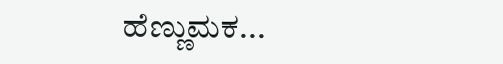ಹೆಣ್ಣುಮಕ...